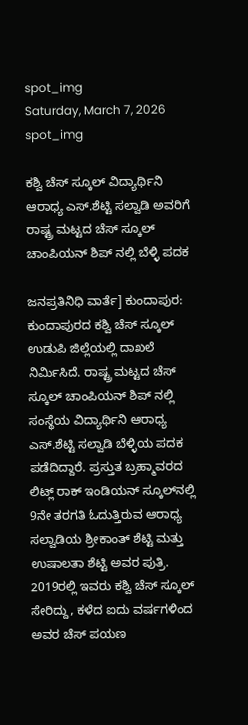spot_img
Saturday, March 7, 2026
spot_img

ಕಶ್ವಿ ಚೆಸ್ ಸ್ಕೂಲ್ ವಿದ್ಯಾರ್ಥಿನಿ ಆರಾಧ್ಯ ಎಸ್.ಶೆಟ್ಟಿ ಸಲ್ವಾಡಿ ಅವರಿಗೆ ರಾಷ್ಟ್ರ ಮಟ್ಟದ ಚೆಸ್ ಸ್ಕೂಲ್ ಚಾಂಪಿಯನ್‍ ಶಿಪ್‍ ನಲ್ಲಿ ಬೆಳ್ಳಿ ಪದಕ

ಜನಪ್ರತಿನಿಧಿ ವಾರ್ತೆ] ಕುಂದಾಪುರ: ಕುಂದಾಪುರದ ಕಶ್ವಿ ಚೆಸ್ ಸ್ಕೂಲ್ ಉಡುಪಿ ಜಿಲ್ಲೆಯಲ್ಲಿ ದಾಖಲೆ ನಿರ್ಮಿಸಿದೆ. ರಾಷ್ಟ್ರ ಮಟ್ಟದ ಚೆಸ್ ಸ್ಕೂಲ್ ಚಾಂಪಿಯನ್ ಶಿಪ್ ನಲ್ಲಿ ಸಂಸ್ಥೆಯ ವಿದ್ಯಾರ್ಥಿನಿ ಆರಾಧ್ಯ ಎಸ್.ಶೆಟ್ಟಿ ಸಲ್ವಾಡಿ ಬೆಳ್ಳಿಯ ಪದಕ ಪಡೆದಿದ್ದಾರೆ. ಪ್ರಸ್ತುತ ಬ್ರಹ್ಮಾವರದ ಲಿಟ್ಲ್ ರಾಕ್ ಇಂಡಿಯನ್ ಸ್ಕೂಲ್‍ನಲ್ಲಿ 9ನೇ ತರಗತಿ ಓದುತ್ತಿರುವ ಆರಾಧ್ಯ ಸಲ್ವಾಡಿಯ ಶ್ರೀಕಾಂತ್ ಶೆಟ್ಟಿ ಮತ್ತು ಉಷಾಲತಾ ಶೆಟ್ಟಿ ಅವರ ಪುತ್ರಿ. 2019ರಲ್ಲಿ ಇವರು ಕಶ್ವಿ ಚೆಸ್ ಸ್ಕೂಲ್ ಸೇರಿದ್ದು, ಕಳೆದ ಐದು ವರ್ಷಗಳಿಂದ ಅವರ ಚೆಸ್ ಪಯಣ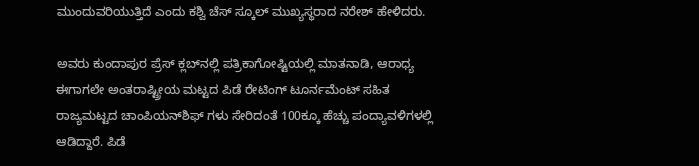ಮುಂದುವರಿಯುತ್ತಿದೆ ಎಂದು ಕಶ್ವಿ ಚೆಸ್ ಸ್ಕೂಲ್ ಮುಖ್ಯಸ್ಥರಾದ ನರೇಶ್ ಹೇಳಿದರು.

ಅವರು ಕುಂದಾಪುರ ಪ್ರೆಸ್ ಕ್ಲಬ್‍ನಲ್ಲಿ ಪತ್ರಿಕಾಗೋಷ್ಟಿಯಲ್ಲಿ ಮಾತನಾಡಿ, ಆರಾಧ್ಯ ಈಗಾಗಲೇ ಅಂತರಾಷ್ಟ್ರೀಯ ಮಟ್ಟದ ಪಿಡೆ ರೇಟಿಂಗ್ ಟೂರ್ನಮೆಂಟ್ ಸಹಿತ ರಾಜ್ಯಮಟ್ಟದ ಚಾಂಪಿಯನ್‍ಶಿಫ್ ಗಳು ಸೇರಿದಂತೆ 100ಕ್ಕೂ ಹೆಚ್ಚು ಪಂದ್ಯಾವಳಿಗಳಲ್ಲಿ ಆಡಿದ್ದಾರೆ. ಪಿಡೆ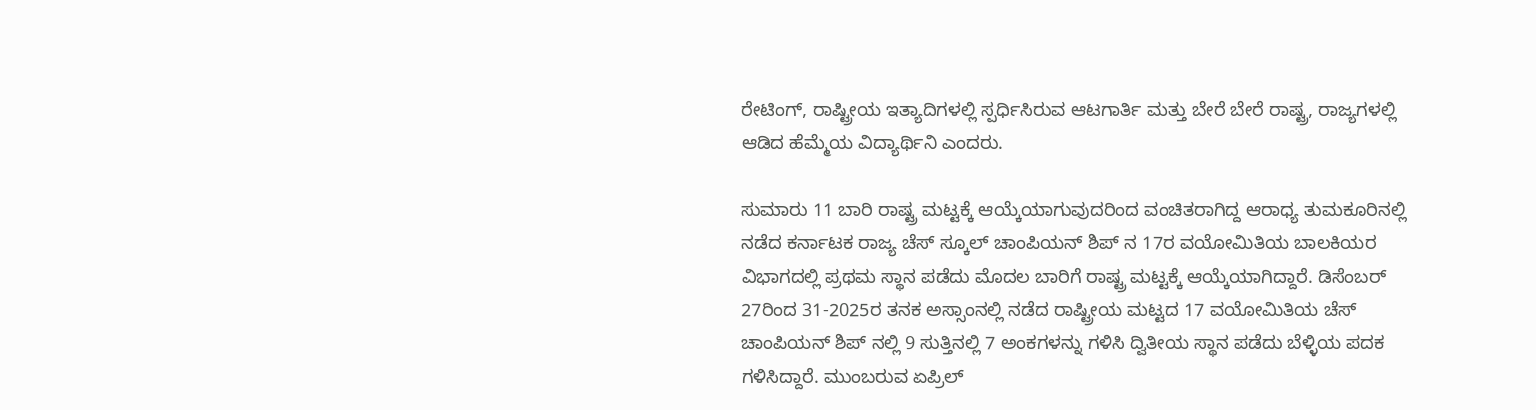ರೇಟಿಂಗ್, ರಾಷ್ಟ್ರೀಯ ಇತ್ಯಾದಿಗಳಲ್ಲಿ ಸ್ಪರ್ಧಿಸಿರುವ ಆಟಗಾರ್ತಿ ಮತ್ತು ಬೇರೆ ಬೇರೆ ರಾಷ್ಟ್ರ, ರಾಜ್ಯಗಳಲ್ಲಿ ಆಡಿದ ಹೆಮ್ಮೆಯ ವಿದ್ಯಾರ್ಥಿನಿ ಎಂದರು.

ಸುಮಾರು 11 ಬಾರಿ ರಾಷ್ಟ್ರ ಮಟ್ಟಕ್ಕೆ ಆಯ್ಕೆಯಾಗುವುದರಿಂದ ವಂಚಿತರಾಗಿದ್ದ ಆರಾಧ್ಯ ತುಮಕೂರಿನಲ್ಲಿ ನಡೆದ ಕರ್ನಾಟಕ ರಾಜ್ಯ ಚೆಸ್ ಸ್ಕೂಲ್ ಚಾಂಪಿಯನ್ ಶಿಪ್ ನ 17ರ ವಯೋಮಿತಿಯ ಬಾಲಕಿಯರ ವಿಭಾಗದಲ್ಲಿ ಪ್ರಥಮ ಸ್ಥಾನ ಪಡೆದು ಮೊದಲ ಬಾರಿಗೆ ರಾಷ್ಟ್ರ ಮಟ್ಟಕ್ಕೆ ಆಯ್ಕೆಯಾಗಿದ್ದಾರೆ. ಡಿಸೆಂಬರ್ 27ರಿಂದ 31-2025ರ ತನಕ ಅಸ್ಸಾಂನಲ್ಲಿ ನಡೆದ ರಾಷ್ಟ್ರೀಯ ಮಟ್ಟದ 17 ವಯೋಮಿತಿಯ ಚೆಸ್ ಚಾಂಪಿಯನ್ ಶಿಪ್ ನಲ್ಲಿ 9 ಸುತ್ತಿನಲ್ಲಿ 7 ಅಂಕಗಳನ್ನು ಗಳಿಸಿ ದ್ವಿತೀಯ ಸ್ಥಾನ ಪಡೆದು ಬೆಳ್ಳಿಯ ಪದಕ ಗಳಿಸಿದ್ದಾರೆ. ಮುಂಬರುವ ಏಪ್ರಿಲ್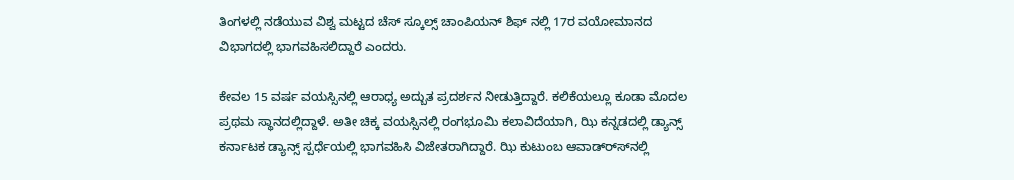ತಿಂಗಳಲ್ಲಿ ನಡೆಯುವ ವಿಶ್ವ ಮಟ್ಟದ ಚೆಸ್ ಸ್ಕೂಲ್ಸ್ ಚಾಂಪಿಯನ್ ಶಿಫ್ ನಲ್ಲಿ 17ರ ವಯೋಮಾನದ ವಿಭಾಗದಲ್ಲಿ ಭಾಗವಹಿಸಲಿದ್ದಾರೆ ಎಂದರು.

ಕೇವಲ 15 ವರ್ಷ ವಯಸ್ಸಿನಲ್ಲಿ ಆರಾಧ್ಯ ಅದ್ಬುತ ಪ್ರದರ್ಶನ ನೀಡುತ್ತಿದ್ದಾರೆ. ಕಲಿಕೆಯಲ್ಲೂ ಕೂಡಾ ಮೊದಲ ಪ್ರಥಮ ಸ್ಥಾನದಲ್ಲಿದ್ದಾಳೆ. ಅತೀ ಚಿಕ್ಕ ವಯಸ್ಸಿನಲ್ಲಿ ರಂಗಭೂಮಿ ಕಲಾವಿದೆಯಾಗಿ, ಝಿ ಕನ್ನಡದಲ್ಲಿ ಡ್ಯಾನ್ಸ್ ಕರ್ನಾಟಕ ಡ್ಯಾನ್ಸ್ ಸ್ಪರ್ಧೆಯಲ್ಲಿ ಭಾಗವಹಿಸಿ ವಿಜೇತರಾಗಿದ್ದಾರೆ. ಝಿ ಕುಟುಂಬ ಆವಾಡ್ರ್ಸ್‍ನಲ್ಲಿ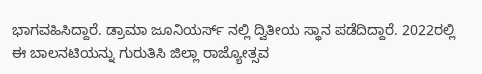ಭಾಗವಹಿಸಿದ್ದಾರೆ. ಡ್ರಾಮಾ ಜೂನಿಯರ್ಸ್ ನಲ್ಲಿ ದ್ವಿತೀಯ ಸ್ಥಾನ ಪಡೆದಿದ್ದಾರೆ. 2022ರಲ್ಲಿ ಈ ಬಾಲನಟಿಯನ್ನು ಗುರುತಿಸಿ ಜಿಲ್ಲಾ ರಾಜ್ಯೋತ್ಸವ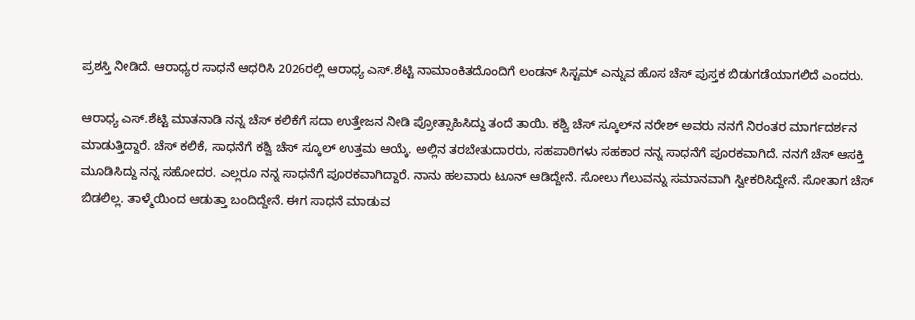ಪ್ರಶಸ್ತಿ ನೀಡಿದೆ. ಆರಾಧ್ಯರ ಸಾಧನೆ ಆಧರಿಸಿ 2026ರಲ್ಲಿ ಆರಾಧ್ಯ ಎಸ್.ಶೆಟ್ಟಿ ನಾಮಾಂಕಿತದೊಂದಿಗೆ ಲಂಡನ್ ಸಿಸ್ಟಮ್ ಎನ್ನುವ ಹೊಸ ಚೆಸ್ ಪುಸ್ತಕ ಬಿಡುಗಡೆಯಾಗಲಿದೆ ಎಂದರು.

ಆರಾಧ್ಯ ಎಸ್.ಶೆಟ್ಟಿ ಮಾತನಾಡಿ ನನ್ನ ಚೆಸ್ ಕಲಿಕೆಗೆ ಸದಾ ಉತ್ತೇಜನ ನೀಡಿ ಪ್ರೋತ್ಸಾಹಿಸಿದ್ದು ತಂದೆ ತಾಯಿ. ಕಶ್ವಿ ಚೆಸ್ ಸ್ಕೂಲ್‍ನ ನರೇಶ್ ಅವರು ನನಗೆ ನಿರಂತರ ಮಾರ್ಗದರ್ಶನ ಮಾಡುತ್ತಿದ್ದಾರೆ. ಚೆಸ್ ಕಲಿಕೆ, ಸಾಧನೆಗೆ ಕಶ್ವಿ ಚೆಸ್ ಸ್ಕೂಲ್ ಉತ್ತಮ ಆಯ್ಕೆ. ಅಲ್ಲಿನ ತರಬೇತುದಾರರು, ಸಹಪಾಠಿಗಳು ಸಹಕಾರ ನನ್ನ ಸಾಧನೆಗೆ ಪೂರಕವಾಗಿದೆ. ನನಗೆ ಚೆಸ್ ಆಸಕ್ತಿ ಮೂಡಿಸಿದ್ದು ನನ್ನ ಸಹೋದರ. ಎಲ್ಲರೂ ನನ್ನ ಸಾಧನೆಗೆ ಪೂರಕವಾಗಿದ್ದಾರೆ. ನಾನು ಹಲವಾರು ಟೂನ್ ಆಡಿದ್ದೇನೆ. ಸೋಲು ಗೆಲುವನ್ನು ಸಮಾನವಾಗಿ ಸ್ವೀಕರಿಸಿದ್ದೇನೆ. ಸೋತಾಗ ಚೆಸ್ ಬಿಡಲಿಲ್ಲ. ತಾಳ್ಮೆಯಿಂದ ಆಡುತ್ತಾ ಬಂದಿದ್ದೇನೆ. ಈಗ ಸಾಧನೆ ಮಾಡುವ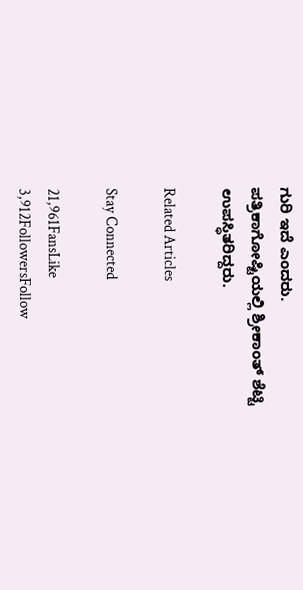ಗುರಿ ಇದೆ ಎಂದರು.
ಪತ್ರಿಕಾಗೋಷ್ಟಿಯಲ್ಲಿ ಶ್ರೀಕಾಂತ್ ಶೆಟ್ಟಿ ಉಪಸ್ಥಿತರಿದ್ದರು.

Related Articles

Stay Connected

21,961FansLike
3,912FollowersFollow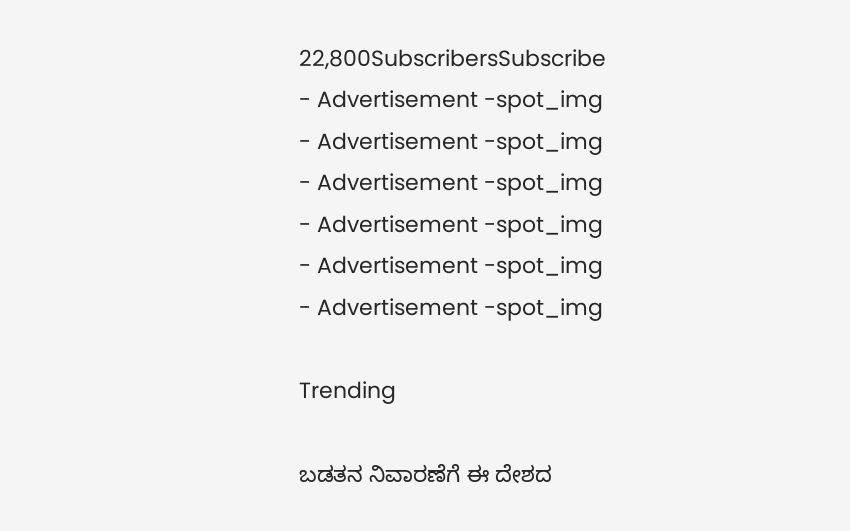22,800SubscribersSubscribe
- Advertisement -spot_img
- Advertisement -spot_img
- Advertisement -spot_img
- Advertisement -spot_img
- Advertisement -spot_img
- Advertisement -spot_img

Trending

ಬಡತನ ನಿವಾರಣೆಗೆ ಈ ದೇಶದ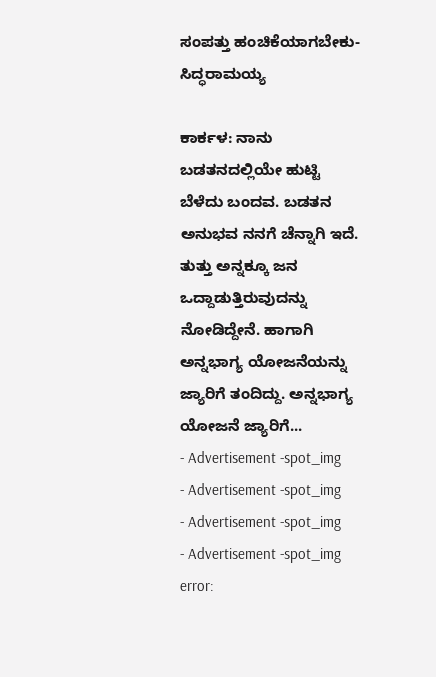ಸಂಪತ್ತು ಹಂಚಿಕೆಯಾಗಬೇಕು-ಸಿದ್ಧರಾಮಯ್ಯ

ಕಾರ್ಕಳ: ನಾನು ಬಡತನದಲ್ಲಿಯೇ ಹುಟ್ಟಿ ಬೆಳೆದು ಬಂದವ. ಬಡತನ ಅನುಭವ ನನಗೆ ಚೆನ್ನಾಗಿ ಇದೆ. ತುತ್ತು ಅನ್ನಕ್ಕೂ ಜನ ಒದ್ದಾಡುತ್ತಿರುವುದನ್ನು ನೋಡಿದ್ದೇನೆ. ಹಾಗಾಗಿ ಅನ್ನಭಾಗ್ಯ ಯೋಜನೆಯನ್ನು ಜ್ಯಾರಿಗೆ ತಂದಿದ್ದು. ಅನ್ನಭಾಗ್ಯ ಯೋಜನೆ ಜ್ಯಾರಿಗೆ...
- Advertisement -spot_img
- Advertisement -spot_img
- Advertisement -spot_img
- Advertisement -spot_img
error: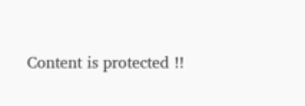Content is protected !!